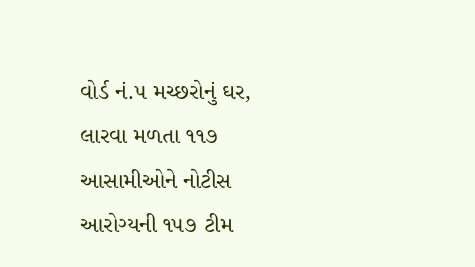વોર્ડ નં.૫ મચ્છરોનું ઘર, લારવા મળતા ૧૧૭ આસામીઓને નોટીસ
આરોગ્યની ૧૫૭ ટીમ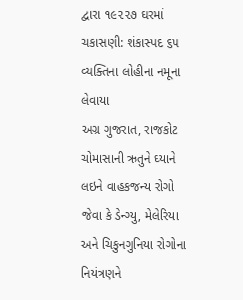દ્વારા ૧૯૨૨૭ ઘરમાં ચકાસણી: શંકાસ્પદ ૬૫ વ્યક્તિના લોહીના નમૂના લેવાયા
અગ્ર ગુજરાત, રાજકોટ
ચોમાસાની ઋતુને ઘ્યાને લઇને વાહકજન્ય રોગો જેવા કે ડેન્ગ્યુ, મેલેરિયા અને ચિકુનગુનિયા રોગોના નિયંત્રણને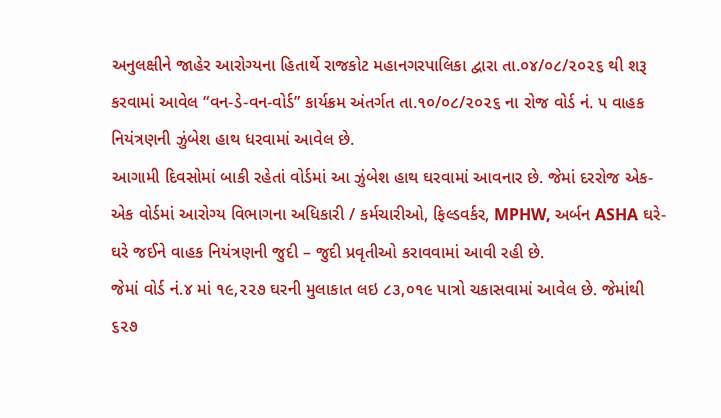અનુલક્ષીને જાહેર આરોગ્યના હિતાર્થે રાજકોટ મહાનગરપાલિકા દ્વારા તા.૦૪/૦૮/૨૦૨૬ થી શરૂ કરવામાં આવેલ “વન-ડે-વન-વોર્ડ” કાર્યક્રમ અંતર્ગત તા.૧૦/૦૮/૨૦૨૬ ના રોજ વોર્ડ નં. ૫ વાહક નિયંત્રણની ઝુંબેશ હાથ ધરવામાં આવેલ છે.
આગામી દિવસોમાં બાકી રહેતાં વોર્ડમાં આ ઝુંબેશ હાથ ઘરવામાં આવનાર છે. જેમાં દરરોજ એક-એક વોર્ડમાં આરોગ્ય વિભાગના અધિકારી / કર્મચારીઓ, ફિલ્ડવર્કર, MPHW, અર્બન ASHA ઘરે-ઘરે જઈને વાહક નિયંત્રણની જુદી – જુદી પ્રવૃતીઓ કરાવવામાં આવી રહી છે.
જેમાં વોર્ડ નં.૪ માં ૧૯,૨૨૭ ઘરની મુલાકાત લઇ ૮૩,૦૧૯ પાત્રો ચકાસવામાં આવેલ છે. જેમાંથી ૬૨૭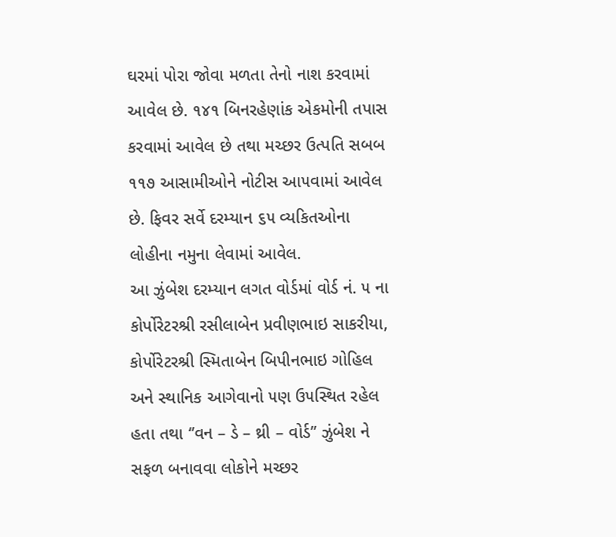ઘરમાં પોરા જોવા મળતા તેનો નાશ કરવામાં આવેલ છે. ૧૪૧ બિનરહેણાંક એકમોની તપાસ કરવામાં આવેલ છે તથા મચ્છર ઉત્પતિ સબબ ૧૧૭ આસામીઓને નોટીસ આ૫વામાં આવેલ છે. ફિવર સર્વે દરમ્યાન ૬૫ વ્યકિતઓના લોહીના નમુના લેવામાં આવેલ.
આ ઝુંબેશ દરમ્યાન લગત વોર્ડમાં વોર્ડ નં. ૫ ના કોર્પોરેટરશ્રી રસીલાબેન પ્રવીણભાઇ સાકરીયા, કોર્પોરેટરશ્રી સ્મિતાબેન બિપીનભાઇ ગોહિલ અને સ્થાનિક આગેવાનો ૫ણ ઉ૫સ્થિત રહેલ હતા તથા ‘’વન – ડે – થ્રી – વોર્ડ’’ ઝુંબેશ ને સફળ બનાવવા લોકોને મચ્છર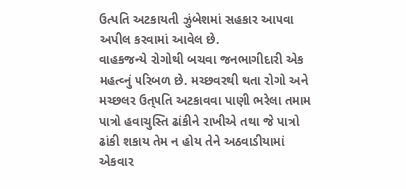ઉત્પતિ અટકાયતી ઝુંબેશમાં સહકાર આ૫વા અપીલ કરવામાં આવેલ છે.
વાહકજન્યે રોગોથી બચવા જનભાગીદારી એક મહત્વ્નું ૫રિબળ છે. મચ્છવરથી થતા રોગો અને મચ્છલર ઉત્૫તિ અટકાવવા પાણી ભરેલા તમામ પાત્રો હવાચુસ્તિ ઢાંકીને રાખીએ તથા જે પાત્રો ઢાંકી શકાય તેમ ન હોય તેને અઠવાડીયામાં એકવાર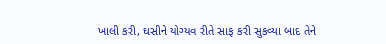ખાલી કરી, ઘસીને યોગ્યવ રીતે સાફ કરી સુકવ્યા બાદ તેને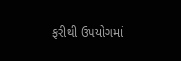ફરીથી ઉ૫યોગમાં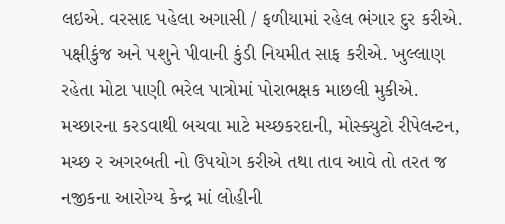લઇએ. વરસાદ ૫હેલા અગાસી / ફળીયામાં રહેલ ભંગાર દુર કરીએ. ૫ક્ષીકુંજ અને ૫શુને પીવાની કુંડી નિયમીત સાફ કરીએ. ખુલ્લાણ રહેતા મોટા પાણી ભરેલ પાત્રોમાં પોરાભક્ષક માછલી મુકીએ.
મચ્છારના કરડવાથી બચવા માટે મચ્છકરદાની, મોસ્ક્યુટો રીપેલન્ટન, મચ્છ ર અગરબતી નો ઉ૫યોગ કરીએ તથા તાવ આવે તો તરત જ નજીકના આરોગ્ય કેન્દ્ર માં લોહીની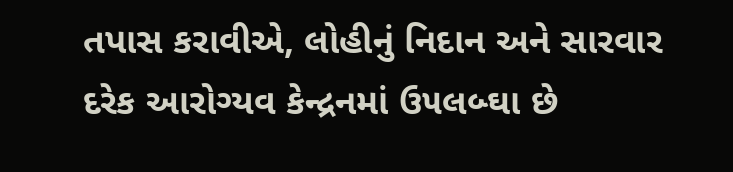તપાસ કરાવીએ, લોહીનું નિદાન અને સારવાર દરેક આરોગ્યવ કેન્દ્રનમાં ઉ૫લબ્ઘા છે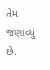તેમ જણાવ્યું છે.